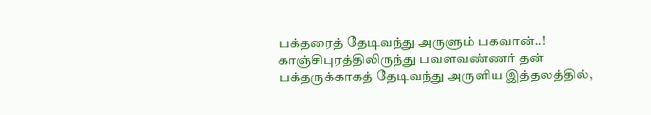பக்தரைத் தேடிவந்து அருளும் பகவான்..!
காஞ்சிபுரத்திலிருந்து பவளவண்ணர் தன் பக்தருக்காகத் தேடிவந்து அருளிய இத்தலத்தில்,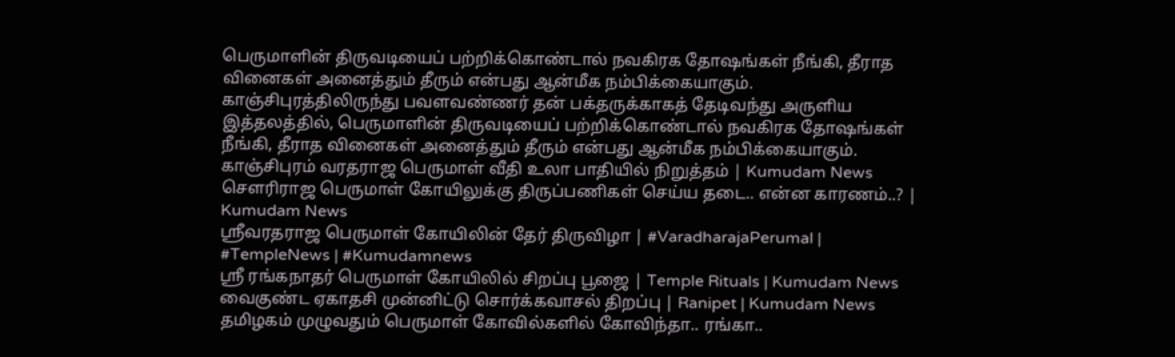பெருமாளின் திருவடியைப் பற்றிக்கொண்டால் நவகிரக தோஷங்கள் நீங்கி, தீராத வினைகள் அனைத்தும் தீரும் என்பது ஆன்மீக நம்பிக்கையாகும்.
காஞ்சிபுரத்திலிருந்து பவளவண்ணர் தன் பக்தருக்காகத் தேடிவந்து அருளிய இத்தலத்தில், பெருமாளின் திருவடியைப் பற்றிக்கொண்டால் நவகிரக தோஷங்கள் நீங்கி, தீராத வினைகள் அனைத்தும் தீரும் என்பது ஆன்மீக நம்பிக்கையாகும்.
காஞ்சிபுரம் வரதராஜ பெருமாள் வீதி உலா பாதியில் நிறுத்தம் | Kumudam News
சௌரிராஜ பெருமாள் கோயிலுக்கு திருப்பணிகள் செய்ய தடை.. என்ன காரணம்..? | Kumudam News
ஸ்ரீவரதராஜ பெருமாள் கோயிலின் தேர் திருவிழா | #VaradharajaPerumal | #TempleNews | #Kumudamnews
ஸ்ரீ ரங்கநாதர் பெருமாள் கோயிலில் சிறப்பு பூஜை | Temple Rituals | Kumudam News
வைகுண்ட ஏகாதசி முன்னிட்டு சொர்க்கவாசல் திறப்பு | Ranipet | Kumudam News
தமிழகம் முழுவதும் பெருமாள் கோவில்களில் கோவிந்தா.. ரங்கா..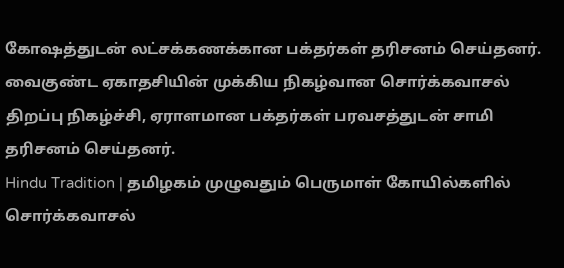கோஷத்துடன் லட்சக்கணக்கான பக்தர்கள் தரிசனம் செய்தனர். வைகுண்ட ஏகாதசியின் முக்கிய நிகழ்வான சொர்க்கவாசல் திறப்பு நிகழ்ச்சி, ஏராளமான பக்தர்கள் பரவசத்துடன் சாமி தரிசனம் செய்தனர்.
Hindu Tradition | தமிழகம் முழுவதும் பெருமாள் கோயில்களில் சொர்க்கவாசல்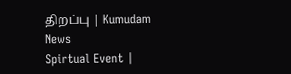திறப்பு | Kumudam News
Spirtual Event |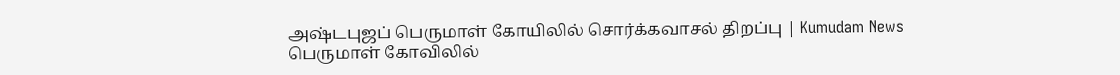அஷ்டபுஜப் பெருமாள் கோயிலில் சொர்க்கவாசல் திறப்பு | Kumudam News
பெருமாள் கோவிலில்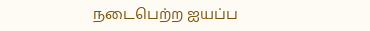நடைபெற்ற ஐயப்ப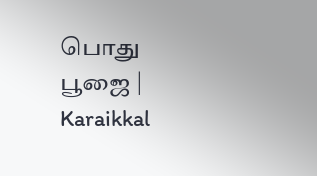பொது பூஜை | Karaikkal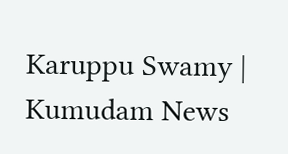Karuppu Swamy | Kumudam News